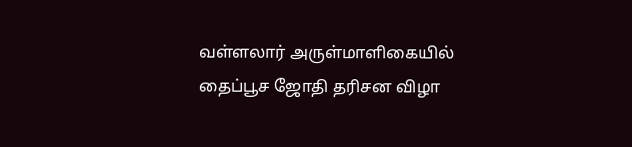வள்ளலார் அருள்மாளிகையில் தைப்பூச ஜோதி தரிசன விழா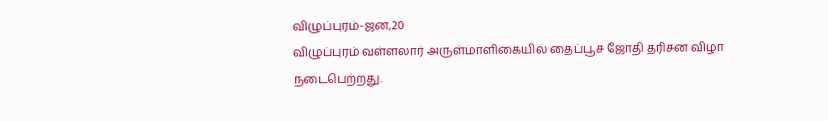விழுப்புரம்-ஜன,20
விழுப்புரம் வள்ளலார் அருள்மாளிகையில் தைப்பூச ஜோதி தரிசன விழா நடைபெற்றது.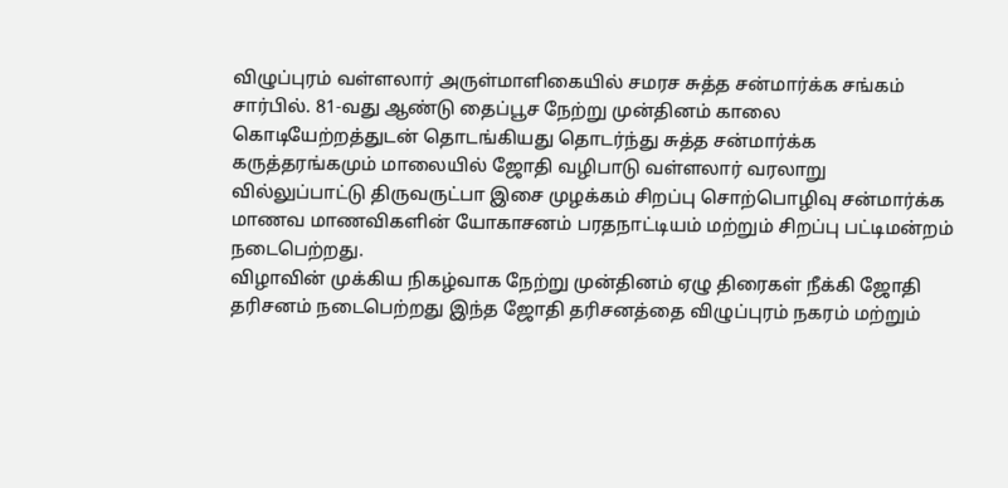விழுப்புரம் வள்ளலார் அருள்மாளிகையில் சமரச சுத்த சன்மார்க்க சங்கம் சார்பில். 81-வது ஆண்டு தைப்பூச நேற்று முன்தினம் காலை கொடியேற்றத்துடன் தொடங்கியது தொடர்ந்து சுத்த சன்மார்க்க கருத்தரங்கமும் மாலையில் ஜோதி வழிபாடு வள்ளலார் வரலாறு வில்லுப்பாட்டு திருவருட்பா இசை முழக்கம் சிறப்பு சொற்பொழிவு சன்மார்க்க மாணவ மாணவிகளின் யோகாசனம் பரதநாட்டியம் மற்றும் சிறப்பு பட்டிமன்றம் நடைபெற்றது.
விழாவின் முக்கிய நிகழ்வாக நேற்று முன்தினம் ஏழு திரைகள் நீக்கி ஜோதி தரிசனம் நடைபெற்றது இந்த ஜோதி தரிசனத்தை விழுப்புரம் நகரம் மற்றும்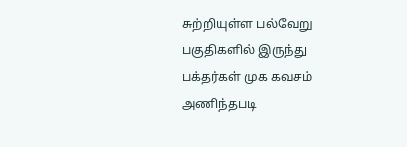சுற்றியுள்ள பல்வேறு பகுதிகளில் இருந்து பக்தர்கள் முக கவசம் அணிந்தபடி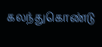கலந்துகொண்டு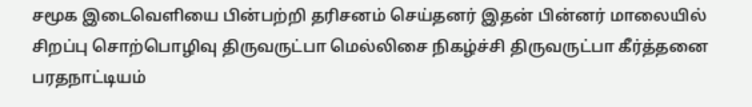சமூக இடைவெளியை பின்பற்றி தரிசனம் செய்தனர் இதன் பின்னர் மாலையில் சிறப்பு சொற்பொழிவு திருவருட்பா மெல்லிசை நிகழ்ச்சி திருவருட்பா கீர்த்தனை பரதநாட்டியம்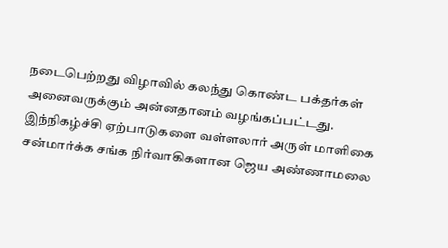நடைபெற்றது விழாவில் கலந்து கொண்ட பக்தர்கள் அனைவருக்கும் அன்னதானம் வழங்கப்பட்டது.
இந்நிகழ்ச்சி ஏற்பாடுகளை வள்ளலார் அருள் மாளிகை சன்மார்க்க சங்க நிர்வாகிகளான ஜெய அண்ணாமலை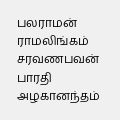பலராமன் ராமலிங்கம் சரவணபவன் பாரதி அழகானந்தம்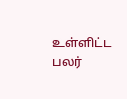உள்ளிட்ட பலர்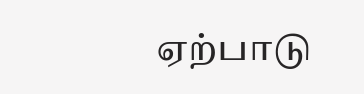ஏற்பாடு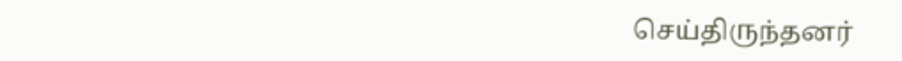செய்திருந்தனர்